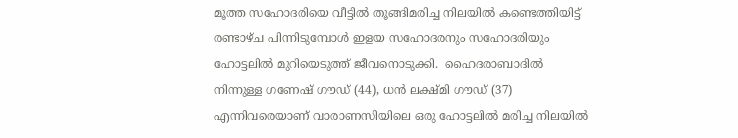മൂത്ത സഹോദരിയെ വീട്ടിൽ തൂങ്ങിമരിച്ച നിലയിൽ കണ്ടെത്തിയിട്ട് രണ്ടാഴ്ച പിന്നിടുമ്പോള്‍ ഇളയ സഹോദരനും സഹോദരിയും ഹോട്ടലില്‍ മുറിയെടുത്ത് ജീവനൊടുക്കി.  ഹൈദരാബാദിൽ നിന്നുള്ള ഗണേഷ് ഗൗഡ് (44), ധൻ ലക്ഷ്മി ഗൗഡ് (37) എന്നിവരെയാണ് വാരാണസിയിലെ ഒരു ഹോട്ടലില്‍ മരിച്ച നിലയില്‍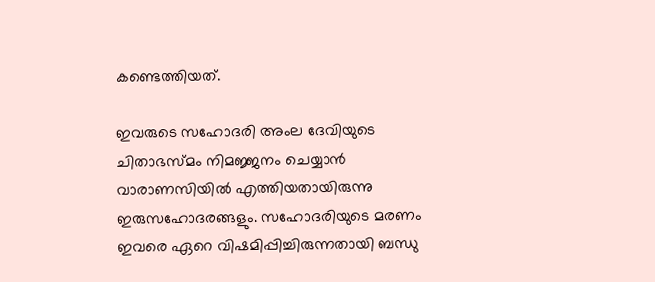കണ്ടെത്തിയത്.

ഇവരുടെ സഹോദരി അംല ദേവിയുടെ ചിതാഭസ്മം നിമജ്ജനം ചെയ്യാൻ വാരാണസിയില്‍ എത്തിയതായിരുന്നു ഇരുസഹോദരങ്ങളും. സഹോദരിയുടെ മരണം ഇവരെ ഏറെ വിഷമിപ്പിച്ചിരുന്നതായി ബന്ധു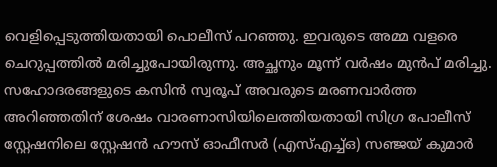വെളിപ്പെടുത്തിയതായി പൊലീസ് പറഞ്ഞു. ഇവരുടെ അമ്മ വളരെ ചെറുപ്പത്തില്‍ മരിച്ചുപോയിരുന്നു. അച്ഛനും മൂന്ന് വര്‍ഷം മുന്‍പ് മരിച്ചു. സഹോദരങ്ങളുടെ കസിൻ സ്വരൂപ് അവരുടെ മരണവാർത്ത അറിഞ്ഞതിന് ശേഷം വാരണാസിയിലെത്തിയതായി സിഗ്ര പോലീസ് സ്റ്റേഷനിലെ സ്റ്റേഷൻ ഹൗസ് ഓഫീസർ (എസ്എച്ച്ഒ) സഞ്ജയ് കുമാർ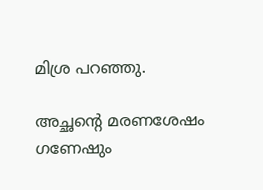മിശ്ര പറഞ്ഞു.

അച്ഛന്‍റെ മരണശേഷം ഗണേഷും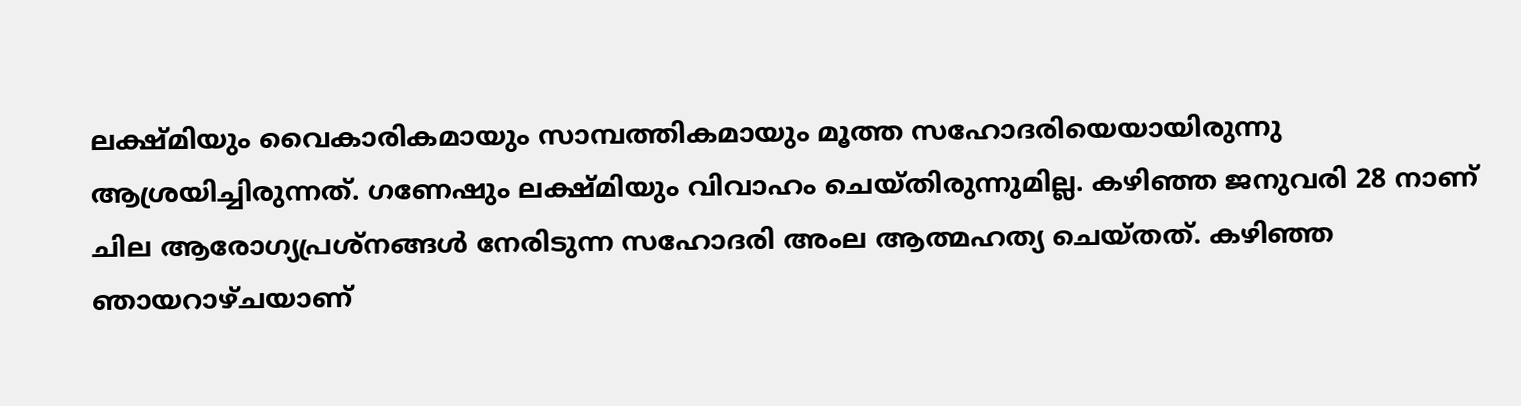ലക്ഷ്മിയും വൈകാരികമായും സാമ്പത്തികമായും മൂത്ത സഹോദരിയെയായിരുന്നു ആശ്രയിച്ചിരുന്നത്. ഗണേഷും ലക്ഷ്മിയും വിവാഹം ചെയ്തിരുന്നുമില്ല. കഴിഞ്ഞ ജനുവരി 28 നാണ് ചില ആരോഗ്യപ്രശ്നങ്ങൾ നേരിടുന്ന സഹോദരി അംല ആത്മഹത്യ ചെയ്തത്. കഴിഞ്ഞ ഞായറാഴ്ചയാണ്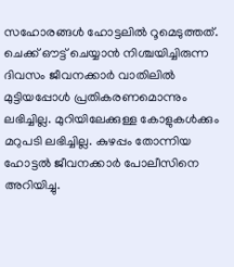സഹോരങ്ങള്‍ ഹോട്ടലില്‍ റൂമെടുത്തത്. ചെക്ക് ഔട്ട് ചെയ്യാൻ നിശ്ചയിച്ചിരുന്ന ദിവസം ജീവനക്കാർ വാതിലിൽ മുട്ടിയപ്പോൾ പ്രതികരണമൊന്നും ലഭിച്ചില്ല. മുറിയിലേക്കുള്ള കോളുകൾക്കും മറുപടി ലഭിച്ചില്ല. കുഴപ്പം തോന്നിയ ഹോട്ടൽ ജീവനക്കാർ പോലീസിനെ അറിയിച്ചു.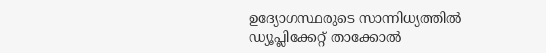ഉദ്യോഗസ്ഥരുടെ സാന്നിധ്യത്തിൽ ഡ്യൂപ്ലിക്കേറ്റ് താക്കോൽ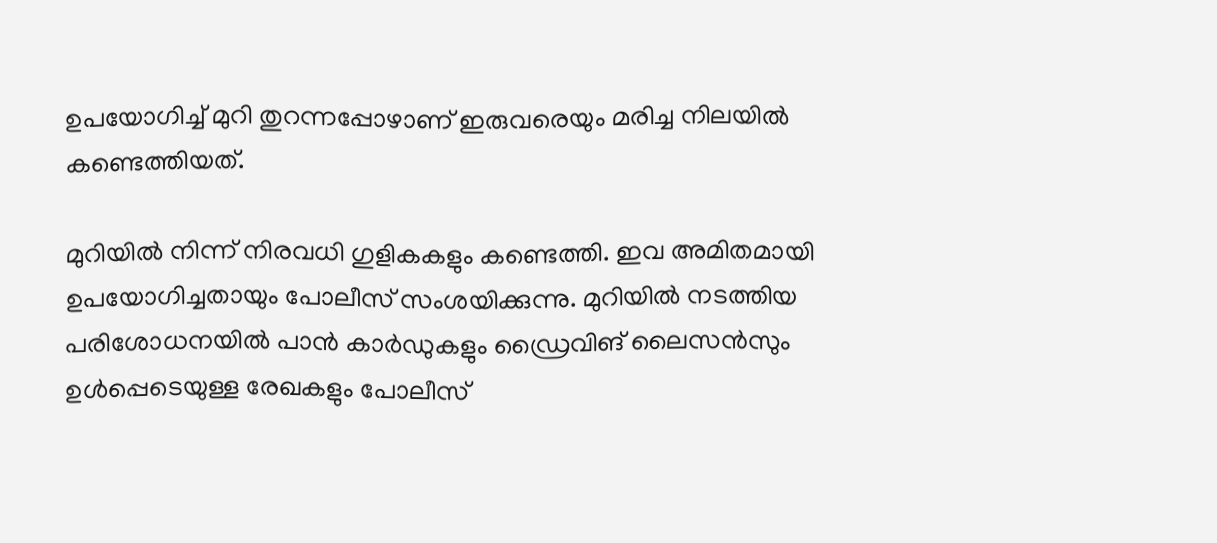ഉപയോഗിച്ച് മുറി തുറന്നപ്പോഴാണ് ഇരുവരെയും മരിച്ച നിലയില്‍ കണ്ടെത്തിയത്.

മുറിയിൽ നിന്ന് നിരവധി ഗുളികകളും കണ്ടെത്തി. ഇവ അമിതമായി ഉപയോഗിച്ചതായും പോലീസ് സംശയിക്കുന്നു. മുറിയിൽ നടത്തിയ പരിശോധനയിൽ പാൻ കാർഡുകളും ഡ്രൈവിങ് ലൈസൻസും ഉൾപ്പെടെയുള്ള രേഖകളും പോലീസ്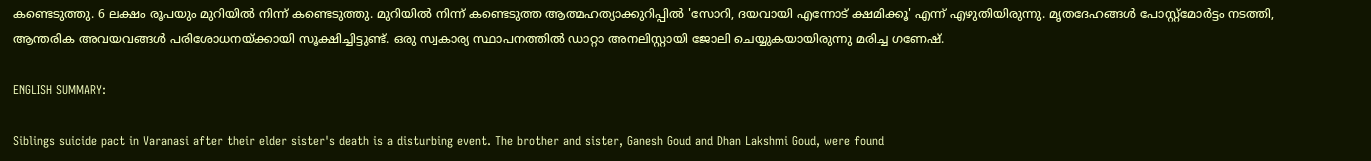കണ്ടെടുത്തു. 6 ലക്ഷം രൂപയും മുറിയിൽ നിന്ന് കണ്ടെടുത്തു. മുറിയില്‍ നിന്ന് കണ്ടെടുത്ത ആത്മഹത്യാക്കുറിപ്പില്‍ 'സോറി, ദയവായി എന്നോട് ക്ഷമിക്കൂ' എന്ന് എഴുതിയിരുന്നു. മൃതദേഹങ്ങള്‍ പോസ്റ്റ്‌മോർട്ടം നടത്തി, ആന്തരിക അവയവങ്ങൾ പരിശോധനയ്ക്കായി സൂക്ഷിച്ചിട്ടുണ്ട്. ഒരു സ്വകാര്യ സ്ഥാപനത്തിൽ ഡാറ്റാ അനലിസ്റ്റായി ജോലി ചെയ്യുകയായിരുന്നു മരിച്ച ഗണേഷ്.

ENGLISH SUMMARY:

Siblings suicide pact in Varanasi after their elder sister's death is a disturbing event. The brother and sister, Ganesh Goud and Dhan Lakshmi Goud, were found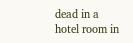dead in a hotel room in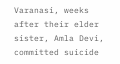Varanasi, weeks after their elder sister, Amla Devi, committed suicide